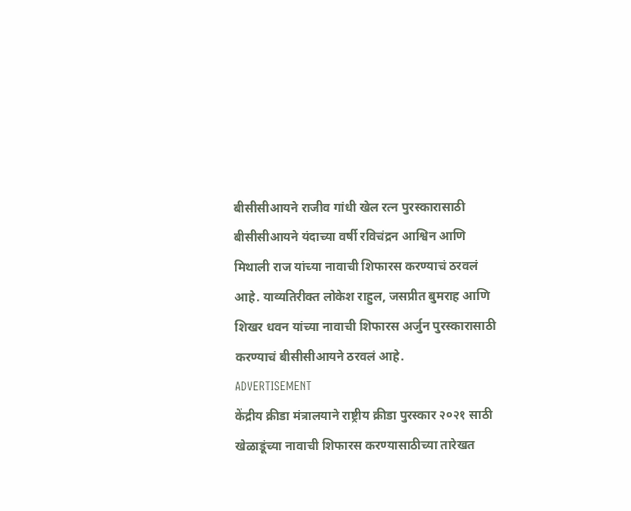बीसीसीआयने राजीव गांधी खेल रत्न पुरस्कारासाठी बीसीसीआयने यंदाच्या वर्षी रविचंद्रन आश्विन आणि मिथाली राज यांच्या नावाची शिफारस करण्याचं ठरवलं आहे. याव्यतिरीक्त लोकेश राहुल, जसप्रीत बुमराह आणि शिखर धवन यांच्या नावाची शिफारस अर्जुन पुरस्कारासाठी करण्याचं बीसीसीआयने ठरवलं आहे.
ADVERTISEMENT
केंद्रीय क्रीडा मंत्रालयाने राष्ट्रीय क्रीडा पुरस्कार २०२१ साठी खेळाडूंच्या नावाची शिफारस करण्यासाठीच्या तारेखत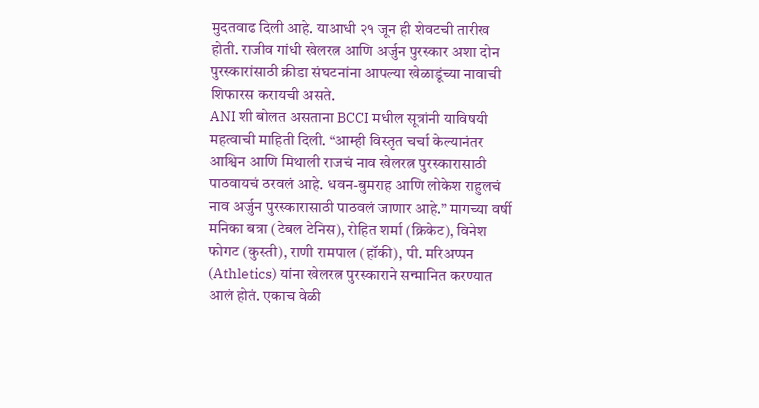मुदतवाढ दिली आहे. याआधी २१ जून ही शेवटची तारीख होती. राजीव गांधी खेलरत्न आणि अर्जुन पुरस्कार अशा दोन पुरस्कारांसाठी क्रीडा संघटनांना आपल्या खेळाडूंच्या नावाची शिफारस करायची असते.
ANI शी बोलत असताना BCCI मधील सूत्रांनी याविषयी महत्वाची माहिती दिली. “आम्ही विस्तृत चर्चा केल्यानंतर आश्विन आणि मिथाली राजचं नाव खेलरत्न पुरस्कारासाठी पाठवायचं ठरवलं आहे. धवन-बुमराह आणि लोकेश राहुलचं नाव अर्जुन पुरस्कारासाठी पाठवलं जाणार आहे.” मागच्या वर्षी मनिका बत्रा (टेबल टेनिस), रोहित शर्मा (क्रिकेट), विनेश फोगट (कुस्ती), राणी रामपाल (हॉकी), पी. मरिअप्पन (Athletics) यांना खेलरत्न पुरस्काराने सन्मानित करण्यात आलं होतं. एकाच वेळी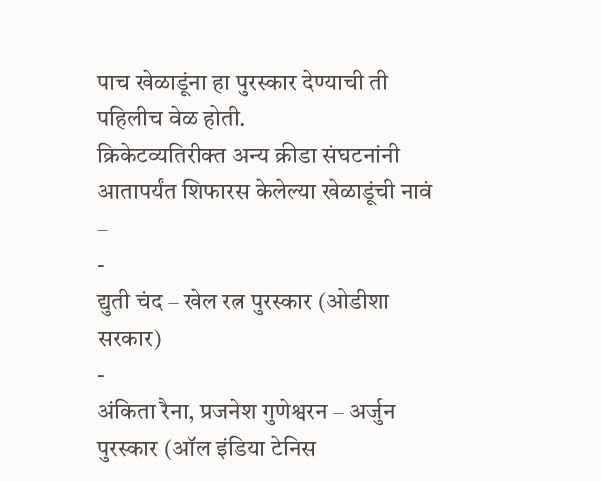पाच खेळाडूंना हा पुरस्कार देण्याची ती पहिलीच वेळ होती.
क्रिकेटव्यतिरीक्त अन्य क्रीडा संघटनांनी आतापर्यंत शिफारस केलेल्या खेळाडूंची नावं –
-
द्युती चंद – खेल रत्न पुरस्कार (ओडीशा सरकार)
-
अंकिता रैना, प्रजनेश गुणेश्वरन – अर्जुन पुरस्कार (ऑल इंडिया टेनिस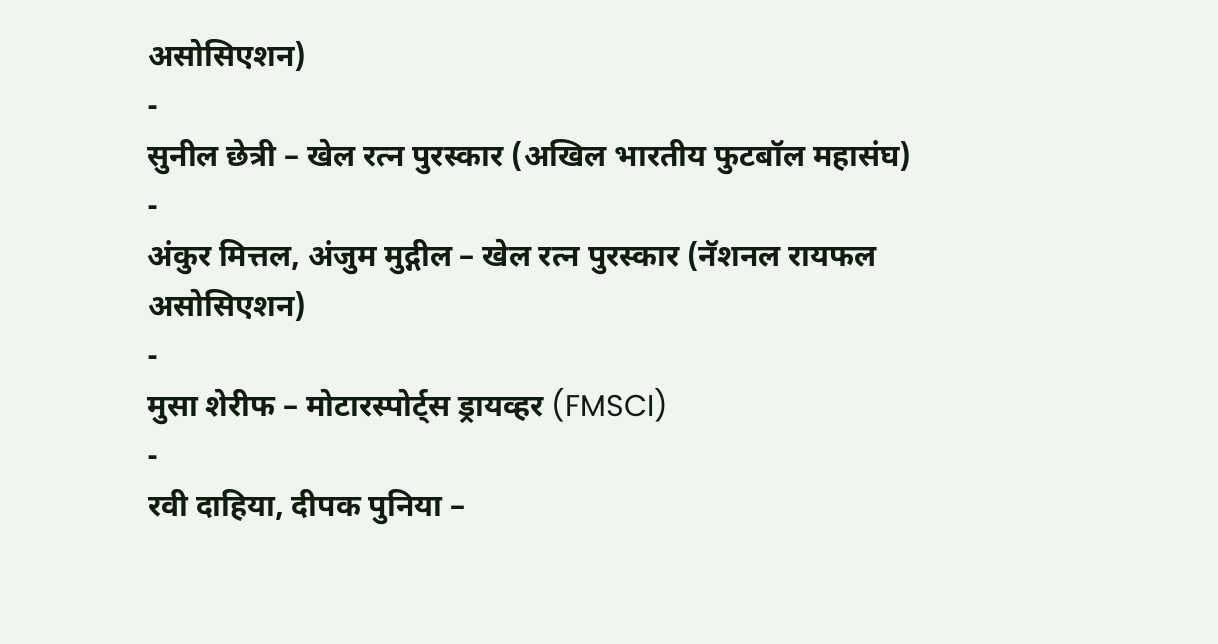असोसिएशन)
-
सुनील छेत्री – खेल रत्न पुरस्कार (अखिल भारतीय फुटबॉल महासंघ)
-
अंकुर मित्तल, अंजुम मुद्गील – खेल रत्न पुरस्कार (नॅशनल रायफल असोसिएशन)
-
मुसा शेरीफ – मोटारस्पोर्ट्स ड्रायव्हर (FMSCI)
-
रवी दाहिया, दीपक पुनिया –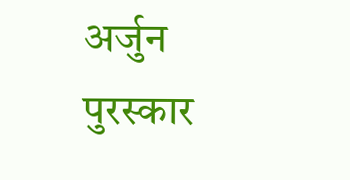अर्जुन पुरस्कार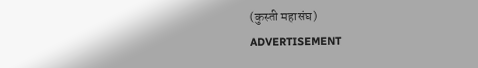(कुस्ती महासंघ)
ADVERTISEMENT